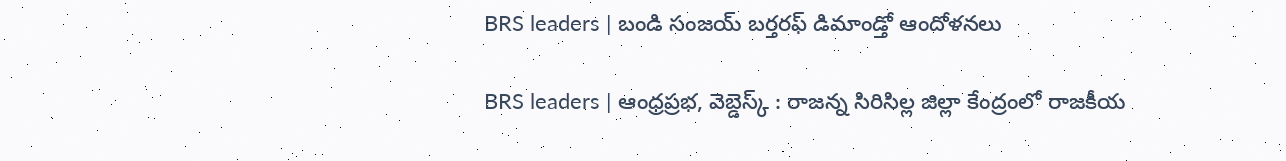BRS leaders | బండి సంజయ్ బర్తరఫ్ డిమాండ్తో ఆందోళనలు

BRS leaders | ఆంధ్రప్రభ, వెబ్డెస్క్ : రాజన్న సిరిసిల్ల జిల్లా కేంద్రంలో రాజకీయ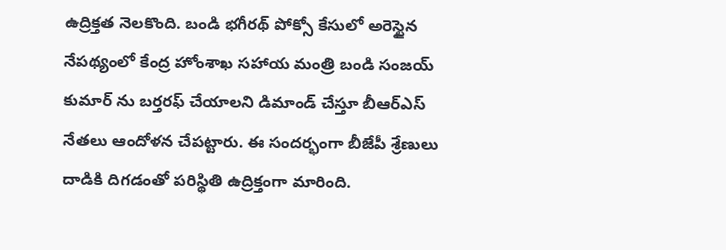ఉద్రిక్తత నెలకొంది. బండి భగీరథ్ పోక్సో కేసులో అరెస్టైన నేపథ్యంలో కేంద్ర హోంశాఖ సహాయ మంత్రి బండి సంజయ్ కుమార్ ను బర్తరఫ్ చేయాలని డిమాండ్ చేస్తూ బీఆర్ఎస్ నేతలు ఆందోళన చేపట్టారు. ఈ సందర్భంగా బీజేపీ శ్రేణులు దాడికి దిగడంతో పరిస్థితి ఉద్రిక్తంగా మారింది.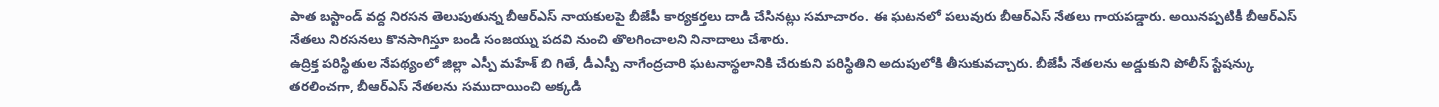పాత బస్టాండ్ వద్ద నిరసన తెలుపుతున్న బీఆర్ఎస్ నాయకులపై బీజేపీ కార్యకర్తలు దాడి చేసినట్లు సమాచారం. ఈ ఘటనలో పలువురు బీఆర్ఎస్ నేతలు గాయపడ్డారు. అయినప్పటికీ బీఆర్ఎస్ నేతలు నిరసనలు కొనసాగిస్తూ బండి సంజయ్ను పదవి నుంచి తొలగించాలని నినాదాలు చేశారు.
ఉద్రిక్త పరిస్థితుల నేపథ్యంలో జిల్లా ఎస్పీ మహేశ్ బి గితే, డీఎస్పీ నాగేంద్రచారి ఘటనాస్థలానికి చేరుకుని పరిస్థితిని అదుపులోకి తీసుకువచ్చారు. బీజేపీ నేతలను అడ్డుకుని పోలీస్ స్టేషన్కు తరలించగా, బీఆర్ఎస్ నేతలను సముదాయించి అక్కడి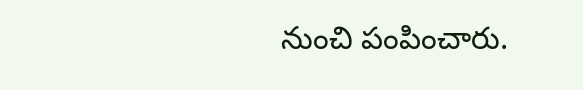నుంచి పంపించారు.